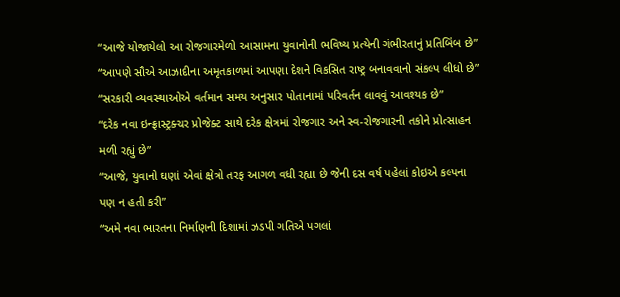“આજે યોજાયેલો આ રોજગારમેળો આસામના યુવાનોની ભવિષ્ય પ્રત્યેની ગંભીરતાનું પ્રતિબિંબ છે”
“આપણે સૌએ આઝાદીના અમૃતકાળમાં આપણા દેશને વિકસિત રાષ્ટ્ર બનાવવાનો સંકલ્પ લીધો છે”
“સરકારી વ્યવસ્થાઓએ વર્તમાન સમય અનુસાર પોતાનામાં પરિવર્તન લાવવું આવશ્યક છે”
“દરેક નવા ઇન્ફ્રાસ્ટ્રક્ચર પ્રોજેક્ટ સાથે દરેક ક્ષેત્રમાં રોજગાર અને સ્વ-રોજગારની તકોને પ્રોત્સાહન મળી રહ્યું છે”
“આજે, યુવાનો ઘણાં એવાં ક્ષેત્રો તરફ આગળ વધી રહ્યા છે જેની દસ વર્ષ પહેલાં કોઇએ કલ્પના પણ ન હતી કરી”
“અમે નવા ભારતના નિર્માણની દિશામાં ઝડપી ગતિએ પગલાં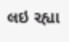લઇ રહ્યા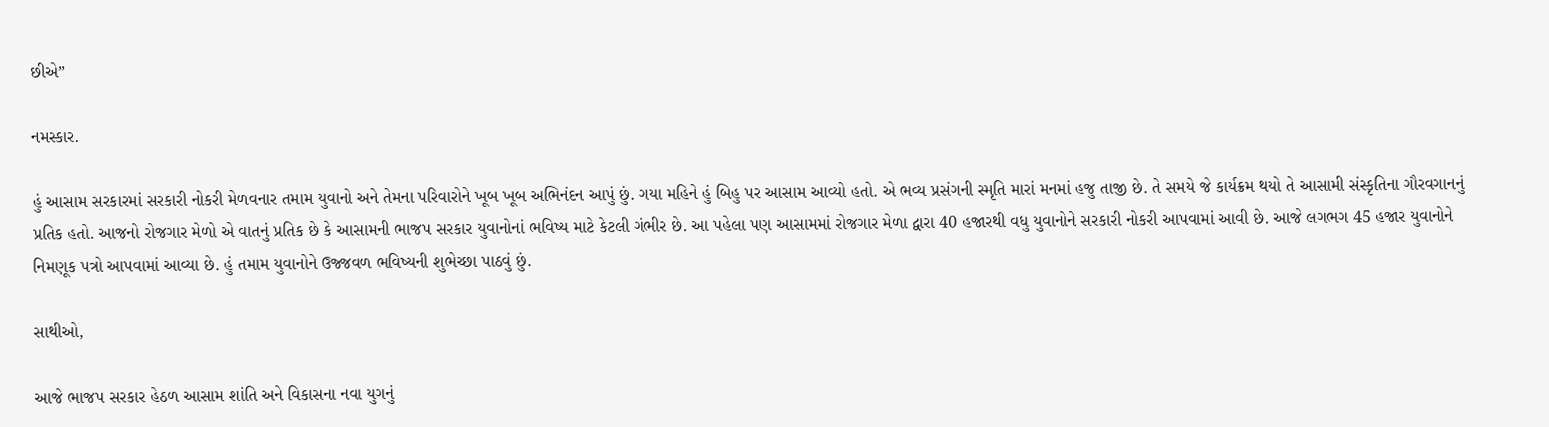છીએ”

નમસ્કાર.

હું આસામ સરકારમાં સરકારી નોકરી મેળવનાર તમામ યુવાનો અને તેમના પરિવારોને ખૂબ ખૂબ અભિનંદન આપું છું. ગયા મહિને હું બિહુ પર આસામ આવ્યો હતો. એ ભવ્ય પ્રસંગની સ્મૃતિ મારાં મનમાં હજુ તાજી છે. તે સમયે જે કાર્યક્રમ થયો તે આસામી સંસ્કૃતિના ગૌરવગાનનું પ્રતિક હતો. આજનો રોજગાર મેળો એ વાતનું પ્રતિક છે કે આસામની ભાજપ સરકાર યુવાનોનાં ભવિષ્ય માટે કેટલી ગંભીર છે. આ પહેલા પણ આસામમાં રોજગાર મેળા દ્વારા 40 હજારથી વધુ યુવાનોને સરકારી નોકરી આપવામાં આવી છે. આજે લગભગ 45 હજાર યુવાનોને નિમણૂક પત્રો આપવામાં આવ્યા છે. હું તમામ યુવાનોને ઉજ્જવળ ભવિષ્યની શુભેચ્છા પાઠવું છું.

સાથીઓ,

આજે ભાજપ સરકાર હેઠળ આસામ શાંતિ અને વિકાસના નવા યુગનું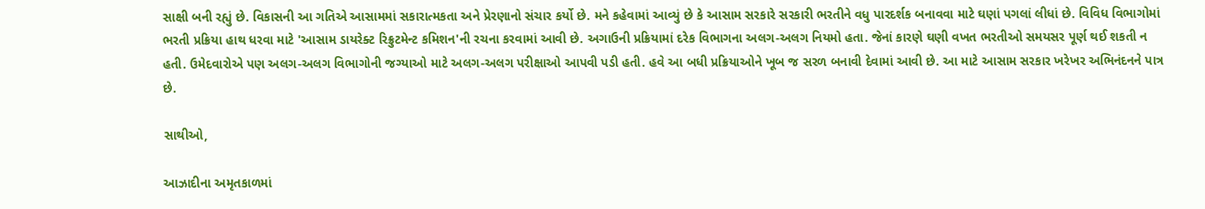સાક્ષી બની રહ્યું છે. વિકાસની આ ગતિએ આસામમાં સકારાત્મકતા અને પ્રેરણાનો સંચાર કર્યો છે. મને કહેવામાં આવ્યું છે કે આસામ સરકારે સરકારી ભરતીને વધુ પારદર્શક બનાવવા માટે ઘણાં પગલાં લીધાં છે. વિવિધ વિભાગોમાં ભરતી પ્રક્રિયા હાથ ધરવા માટે 'આસામ ડાયરેક્ટ રિક્રુટમેન્ટ કમિશન'ની રચના કરવામાં આવી છે. અગાઉની પ્રક્રિયામાં દરેક વિભાગના અલગ-અલગ નિયમો હતા. જેનાં કારણે ઘણી વખત ભરતીઓ સમયસર પૂર્ણ થઈ શકતી ન હતી. ઉમેદવારોએ પણ અલગ-અલગ વિભાગોની જગ્યાઓ માટે અલગ-અલગ પરીક્ષાઓ આપવી પડી હતી. હવે આ બધી પ્રક્રિયાઓને ખૂબ જ સરળ બનાવી દેવામાં આવી છે. આ માટે આસામ સરકાર ખરેખર અભિનંદનને પાત્ર છે.

સાથીઓ,

આઝાદીના અમૃતકાળમાં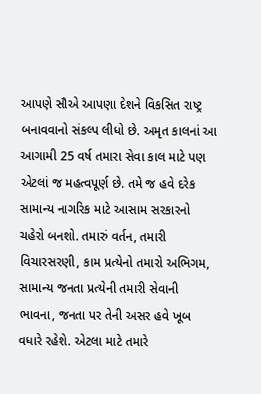આપણે સૌએ આપણા દેશને વિકસિત રાષ્ટ્ર બનાવવાનો સંકલ્પ લીધો છે. અમૃત કાલનાં આ આગામી 25 વર્ષ તમારા સેવા કાલ માટે પણ એટલાં જ મહત્વપૂર્ણ છે. તમે જ હવે દરેક સામાન્ય નાગરિક માટે આસામ સરકારનો ચહેરો બનશો. તમારું વર્તન, તમારી વિચારસરણી, કામ પ્રત્યેનો તમારો અભિગમ, સામાન્ય જનતા પ્રત્યેની તમારી સેવાની ભાવના, જનતા પર તેની અસર હવે ખૂબ વધારે રહેશે. એટલા માટે તમારે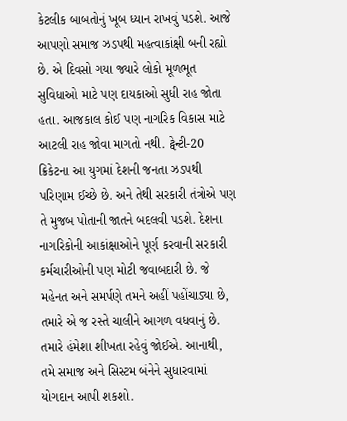કેટલીક બાબતોનું ખૂબ ધ્યાન રાખવું પડશે. આજે આપણો સમાજ ઝડપથી મહત્વાકાંક્ષી બની રહ્યો છે. એ દિવસો ગયા જ્યારે લોકો મૂળભૂત સુવિધાઓ માટે પણ દાયકાઓ સુધી રાહ જોતા હતા. આજકાલ કોઈ પણ નાગરિક વિકાસ માટે આટલી રાહ જોવા માગતો નથી. ટ્વેન્ટી-20 ક્રિકેટના આ યુગમાં દેશની જનતા ઝડપથી પરિણામ ઈચ્છે છે. અને તેથી સરકારી તંત્રોએ પણ તે મુજબ પોતાની જાતને બદલવી પડશે. દેશના નાગરિકોની આકાંક્ષાઓને પૂર્ણ કરવાની સરકારી કર્મચારીઓની પણ મોટી જવાબદારી છે. જે મહેનત અને સમર્પણે તમને અહીં પહોંચાડ્યા છે, તમારે એ જ રસ્તે ચાલીને આગળ વધવાનું છે. તમારે હંમેશા શીખતા રહેવું જોઈએ. આનાથી, તમે સમાજ અને સિસ્ટમ બંનેને સુધારવામાં યોગદાન આપી શકશો.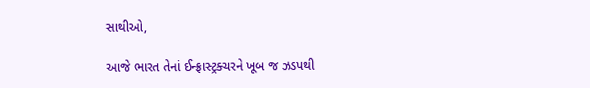સાથીઓ,

આજે ભારત તેનાં ઈન્ફ્રાસ્ટ્રક્ચરને ખૂબ જ ઝડપથી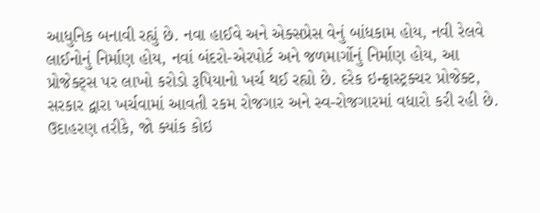આધુનિક બનાવી રહ્યું છે. નવા હાઈવે અને એક્સપ્રેસ વેનું બાંધકામ હોય, નવી રેલવે લાઈનોનું નિર્માણ હોય, નવાં બંદરો-એરપોર્ટ અને જળમાર્ગોનું નિર્માણ હોય, આ પ્રોજેક્ટ્સ પર લાખો કરોડો રૂપિયાનો ખર્ચ થઈ રહ્યો છે. દરેક ઇન્ફ્રાસ્ટ્રક્ચર પ્રોજેક્ટ, સરકાર દ્વારા ખર્ચવામાં આવતી રકમ રોજગાર અને સ્વ-રોજગારમાં વધારો કરી રહી છે. ઉદાહરણ તરીકે, જો ક્યાંક કોઇ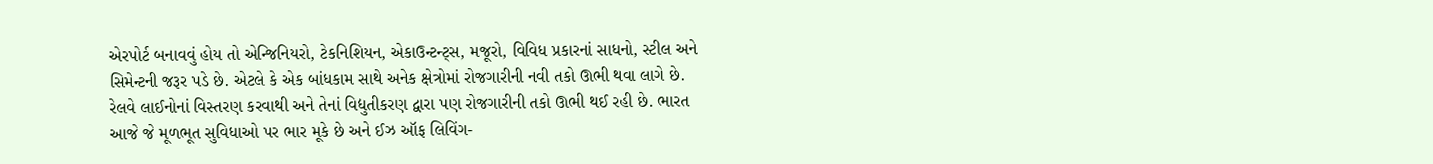એરપોર્ટ બનાવવું હોય તો એન્જિનિયરો, ટેકનિશિયન, એકાઉન્ટન્ટ્સ, મજૂરો, વિવિધ પ્રકારનાં સાધનો, સ્ટીલ અને સિમેન્ટની જરૂર પડે છે. એટલે કે એક બાંધકામ સાથે અનેક ક્ષેત્રોમાં રોજગારીની નવી તકો ઊભી થવા લાગે છે. રેલવે લાઈનોનાં વિસ્તરણ કરવાથી અને તેનાં વિદ્યુતીકરણ દ્વારા પણ રોજગારીની તકો ઊભી થઈ રહી છે. ભારત આજે જે મૂળભૂત સુવિધાઓ પર ભાર મૂકે છે અને ઈઝ ઑફ લિવિંગ-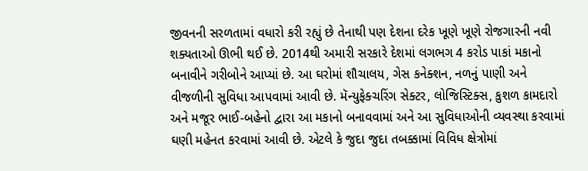જીવનની સરળતામાં વધારો કરી રહ્યું છે તેનાથી પણ દેશના દરેક ખૂણે ખૂણે રોજગારની નવી શક્યતાઓ ઊભી થઈ છે. 2014થી અમારી સરકારે દેશમાં લગભગ 4 કરોડ પાકાં મકાનો બનાવીને ગરીબોને આપ્યાં છે. આ ઘરોમાં શૌચાલય, ગેસ કનેક્શન, નળનું પાણી અને વીજળીની સુવિધા આપવામાં આવી છે. મૅન્યુફેક્ચરિંગ સેક્ટર, લોજિસ્ટિક્સ, કુશળ કામદારો અને મજૂર ભાઈ-બહેનો દ્વારા આ મકાનો બનાવવામાં અને આ સુવિધાઓની વ્યવસ્થા કરવામાં ઘણી મહેનત કરવામાં આવી છે. એટલે કે જુદા જુદા તબક્કામાં વિવિધ ક્ષેત્રોમાં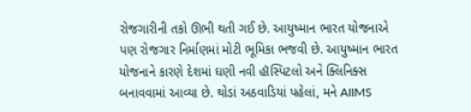રોજગારીની તકો ઊભી થતી ગઈ છે. આયુષ્માન ભારત યોજનાએ પણ રોજગાર નિર્માણમાં મોટી ભૂમિકા ભજવી છે. આયુષ્માન ભારત યોજનાને કારણે દેશમાં ઘણી નવી હૉસ્પિટલો અને ક્લિનિક્સ બનાવવામાં આવ્યા છે. થોડાં અઠવાડિયાં પહેલાં, મને AIIMS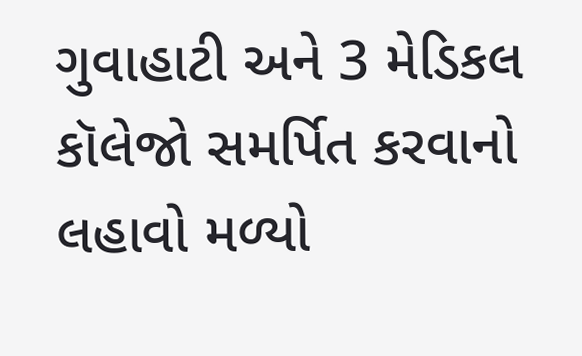ગુવાહાટી અને 3 મેડિકલ કૉલેજો સમર્પિત કરવાનો લહાવો મળ્યો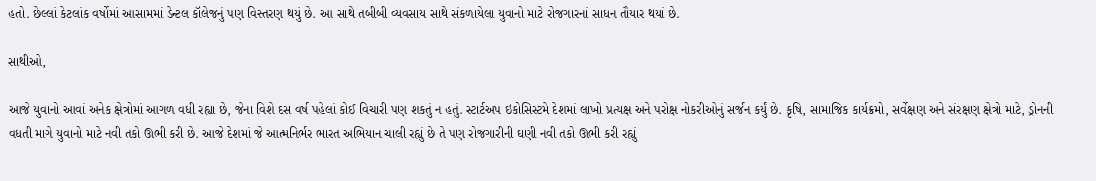હતો. છેલ્લાં કેટલાંક વર્ષોમાં આસામમાં ડેન્ટલ કૉલેજનું પણ વિસ્તરણ થયું છે. આ સાથે તબીબી વ્યવસાય સાથે સંકળાયેલા યુવાનો માટે રોજગારનાં સાધન તૌયાર થયાં છે.

સાથીઓ,

આજે યુવાનો આવાં અનેક ક્ષેત્રોમાં આગળ વધી રહ્યા છે, જેના વિશે દસ વર્ષ પહેલાં કોઈ વિચારી પણ શકતું ન હતું. સ્ટાર્ટઅપ ઇકોસિસ્ટમે દેશમાં લાખો પ્રત્યક્ષ અને પરોક્ષ નોકરીઓનું સર્જન કર્યું છે. કૃષિ, સામાજિક કાર્યક્રમો, સર્વેક્ષણ અને સંરક્ષણ ક્ષેત્રો માટે, ડ્રોનની વધતી માગે યુવાનો માટે નવી તકો ઊભી કરી છે. આજે દેશમાં જે આત્મનિર્ભર ભારત અભિયાન ચાલી રહ્યું છે તે પણ રોજગારીની ઘણી નવી તકો ઊભી કરી રહ્યું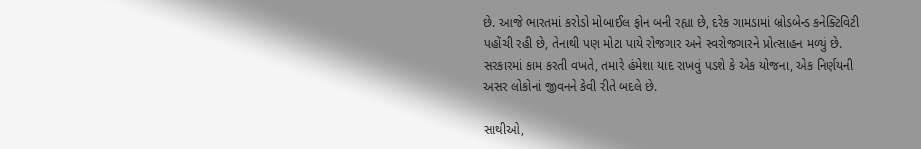છે. આજે ભારતમાં કરોડો મોબાઈલ ફોન બની રહ્યા છે, દરેક ગામડામાં બ્રોડબેન્ડ કનેક્ટિવિટી પહોંચી રહી છે, તેનાથી પણ મોટા પાયે રોજગાર અને સ્વરોજગારને પ્રોત્સાહન મળ્યું છે. સરકારમાં કામ કરતી વખતે, તમારે હંમેશા યાદ રાખવું પડશે કે એક યોજના, એક નિર્ણયની અસર લોકોનાં જીવનને કેવી રીતે બદલે છે.

સાથીઓ,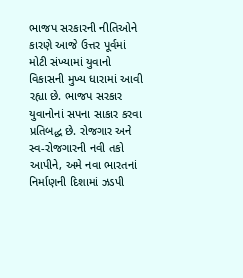ભાજપ સરકારની નીતિઓને કારણે આજે ઉત્તર પૂર્વમાં મોટી સંખ્યામાં યુવાનો વિકાસની મુખ્ય ધારામાં આવી રહ્યા છે. ભાજપ સરકાર યુવાનોનાં સપના સાકાર કરવા પ્રતિબદ્ધ છે. રોજગાર અને સ્વ-રોજગારની નવી તકો આપીને, અમે નવા ભારતનાં નિર્માણની દિશામાં ઝડપી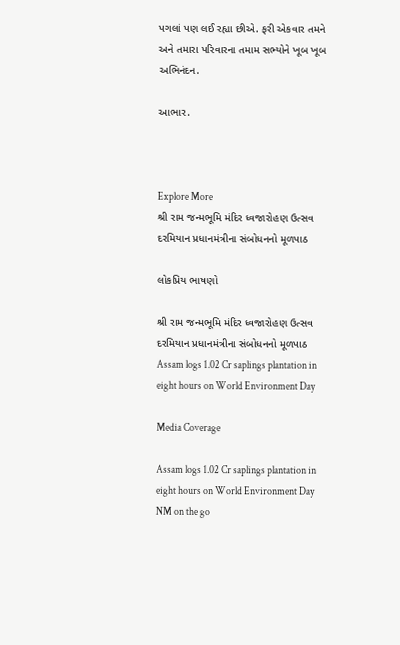પગલાં પણ લઈ રહ્યા છીએ. ફરી એકવાર તમને અને તમારા પરિવારના તમામ સભ્યોને ખૂબ ખૂબ અભિનંદન.

આભાર.



Explore More
શ્રી રામ જન્મભૂમિ મંદિર ધ્વજારોહણ ઉત્સવ દરમિયાન પ્રધાનમંત્રીના સંબોધનનો મૂળપાઠ

લોકપ્રિય ભાષણો

શ્રી રામ જન્મભૂમિ મંદિર ધ્વજારોહણ ઉત્સવ દરમિયાન પ્રધાનમંત્રીના સંબોધનનો મૂળપાઠ
Assam logs 1.02 Cr saplings plantation in eight hours on World Environment Day

Media Coverage

Assam logs 1.02 Cr saplings plantation in eight hours on World Environment Day
NM on the go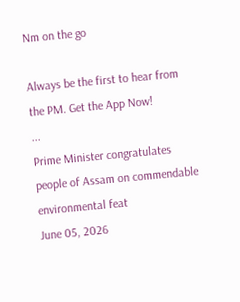Nm on the go

Always be the first to hear from the PM. Get the App Now!
...
Prime Minister congratulates people of Assam on commendable environmental feat
June 05, 2026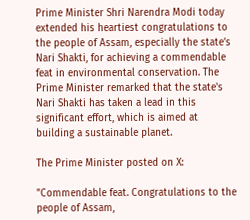Prime Minister Shri Narendra Modi today extended his heartiest congratulations to the people of Assam, especially the state’s Nari Shakti, for achieving a commendable feat in environmental conservation. The Prime Minister remarked that the state's Nari Shakti has taken a lead in this significant effort, which is aimed at building a sustainable planet.

The Prime Minister posted on X:

"Commendable feat. Congratulations to the people of Assam,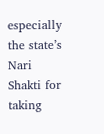especially the state’s Nari Shakti for taking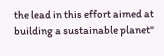the lead in this effort aimed at building a sustainable planet"